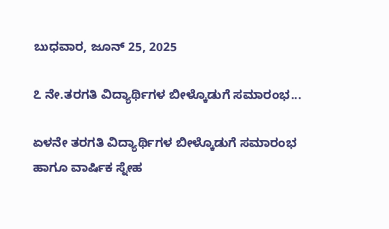ಬುಧವಾರ, ಜೂನ್ 25, 2025

೭ ನೇ.ತರಗತಿ ವಿದ್ಯಾರ್ಥಿಗಳ ಬೀಳ್ಕೊಡುಗೆ ಸಮಾರಂಭ...

ಏಳನೇ ತರಗತಿ ವಿದ್ಯಾರ್ಥಿಗಳ ಬೀಳ್ಕೊಡುಗೆ ಸಮಾರಂಭ ಹಾಗೂ ವಾರ್ಷಿಕ ಸ್ನೇಹ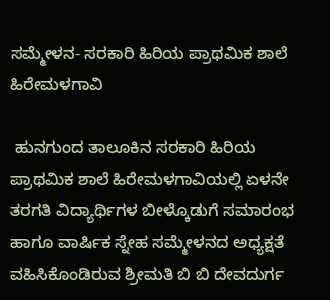ಸಮ್ಮೇಳನ- ಸರಕಾರಿ ಹಿರಿಯ ಪ್ರಾಥಮಿಕ ಶಾಲೆ ಹಿರೇಮಳಗಾವಿ

 ಹುನಗುಂದ ತಾಲೂಕಿನ ಸರಕಾರಿ ಹಿರಿಯ ಪ್ರಾಥಮಿಕ ಶಾಲೆ ಹಿರೇಮಳಗಾವಿಯಲ್ಲಿ ಏಳನೇ ತರಗತಿ ವಿದ್ಯಾರ್ಥಿಗಳ ಬೀಳ್ಕೊಡುಗೆ ಸಮಾರಂಭ ಹಾಗೂ ವಾರ್ಷಿಕ ಸ್ನೇಹ ಸಮ್ಮೇಳನದ ಅಧ್ಯಕ್ಷತೆ ವಹಿಸಿಕೊಂಡಿರುವ ಶ್ರೀಮತಿ ಬಿ ಬಿ ದೇವದುರ್ಗ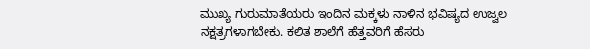ಮುಖ್ಯ ಗುರುಮಾತೆಯರು ಇಂದಿನ ಮಕ್ಕಳು ನಾಳಿನ ಭವಿಷ್ಯದ ಉಜ್ವಲ ನಕ್ಷತ್ರಗಳಾಗಬೇಕು. ಕಲಿತ ಶಾಲೆಗೆ ಹೆತ್ತವರಿಗೆ ಹೆಸರು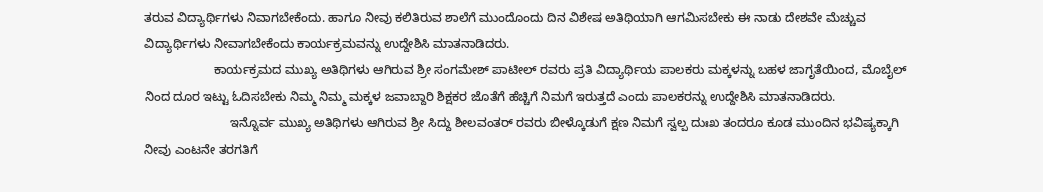ತರುವ ವಿದ್ಯಾರ್ಥಿಗಳು ನಿವಾಗಬೇಕೆಂದು. ಹಾಗೂ ನೀವು ಕಲಿತಿರುವ ಶಾಲೆಗೆ ಮುಂದೊಂದು ದಿನ ವಿಶೇಷ ಅತಿಥಿಯಾಗಿ ಆಗಮಿಸಬೇಕು ಈ ನಾಡು ದೇಶವೇ ಮೆಚ್ಚುವ ವಿದ್ಯಾರ್ಥಿಗಳು ನೀವಾಗಬೇಕೆಂದು ಕಾರ್ಯಕ್ರಮವನ್ನು ಉದ್ದೇಶಿಸಿ ಮಾತನಾಡಿದರು.
                    ಕಾರ್ಯಕ್ರಮದ ಮುಖ್ಯ ಅತಿಥಿಗಳು ಆಗಿರುವ ಶ್ರೀ ಸಂಗಮೇಶ್ ಪಾಟೀಲ್ ರವರು ಪ್ರತಿ ವಿದ್ಯಾರ್ಥಿಯ ಪಾಲಕರು ಮಕ್ಕಳನ್ನು ಬಹಳ ಜಾಗೃತೆಯಿಂದ, ಮೊಬೈಲ್ ನಿಂದ ದೂರ ಇಟ್ಟು ಓದಿಸಬೇಕು ನಿಮ್ಮ ನಿಮ್ಮ ಮಕ್ಕಳ ಜವಾಬ್ದಾರಿ ಶಿಕ್ಷಕರ ಜೊತೆಗೆ ಹೆಚ್ಚಿಗೆ ನಿಮಗೆ ಇರುತ್ತದೆ ಎಂದು ಪಾಲಕರನ್ನು ಉದ್ದೇಶಿಸಿ ಮಾತನಾಡಿದರು.
                         ಇನ್ನೊರ್ವ ಮುಖ್ಯ ಅತಿಥಿಗಳು ಆಗಿರುವ ಶ್ರೀ ಸಿದ್ದು ಶೀಲವಂತರ್ ರವರು ಬೀಳ್ಕೊಡುಗೆ ಕ್ಷಣ ನಿಮಗೆ ಸ್ವಲ್ಪ ದುಃಖ ತಂದರೂ ಕೂಡ ಮುಂದಿನ ಭವಿಷ್ಯಕ್ಕಾಗಿ ನೀವು ಎಂಟನೇ ತರಗತಿಗೆ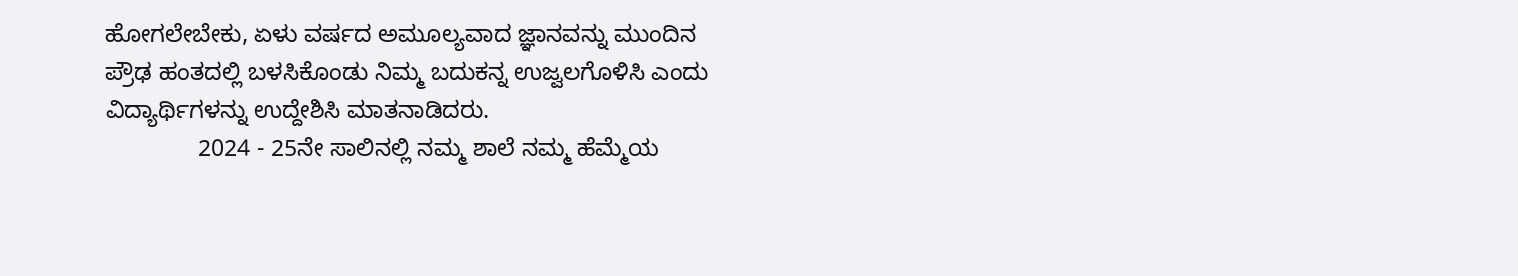ಹೋಗಲೇಬೇಕು, ಏಳು ವರ್ಷದ ಅಮೂಲ್ಯವಾದ ಜ್ಞಾನವನ್ನು ಮುಂದಿನ ಪ್ರೌಢ ಹಂತದಲ್ಲಿ ಬಳಸಿಕೊಂಡು ನಿಮ್ಮ ಬದುಕನ್ನ ಉಜ್ವಲಗೊಳಿಸಿ ಎಂದು ವಿದ್ಯಾರ್ಥಿಗಳನ್ನು ಉದ್ದೇಶಿಸಿ ಮಾತನಾಡಿದರು.
              2024 - 25ನೇ ಸಾಲಿನಲ್ಲಿ ನಮ್ಮ ಶಾಲೆ ನಮ್ಮ ಹೆಮ್ಮೆಯ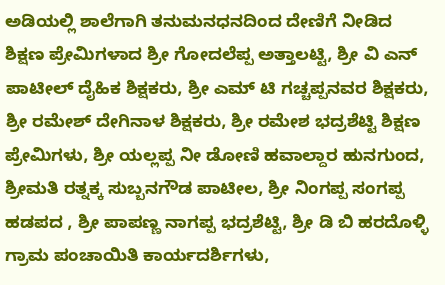ಅಡಿಯಲ್ಲಿ ಶಾಲೆಗಾಗಿ ತನುಮನಧನದಿಂದ ದೇಣಿಗೆ ನೀಡಿದ ಶಿಕ್ಷಣ ಪ್ರೇಮಿಗಳಾದ ಶ್ರೀ ಗೋದಲೆಪ್ಪ ಅತ್ತಾಲಟ್ಟಿ, ಶ್ರೀ ವಿ ಎನ್ ಪಾಟೀಲ್ ದೈಹಿಕ ಶಿಕ್ಷಕರು, ಶ್ರೀ ಎಮ್ ಟಿ ಗಚ್ಚಪ್ಪನವರ ಶಿಕ್ಷಕರು, ಶ್ರೀ ರಮೇಶ್ ದೇಗಿನಾಳ ಶಿಕ್ಷಕರು, ಶ್ರೀ ರಮೇಶ ಭದ್ರಶೆಟ್ಟಿ ಶಿಕ್ಷಣ ಪ್ರೇಮಿಗಳು, ಶ್ರೀ ಯಲ್ಲಪ್ಪ ನೀ ಡೋಣಿ ಹವಾಲ್ದಾರ ಹುನಗುಂದ, ಶ್ರೀಮತಿ ರತ್ನಕ್ಕ ಸುಬ್ಬನಗೌಡ ಪಾಟೀಲ, ಶ್ರೀ ನಿಂಗಪ್ಪ ಸಂಗಪ್ಪ ಹಡಪದ , ಶ್ರೀ ಪಾಪಣ್ಣ ನಾಗಪ್ಪ ಭದ್ರಶೆಟ್ಟಿ, ಶ್ರೀ ಡಿ ಬಿ ಹರದೊಳ್ಳಿ ಗ್ರಾಮ ಪಂಚಾಯಿತಿ ಕಾರ್ಯದರ್ಶಿಗಳು,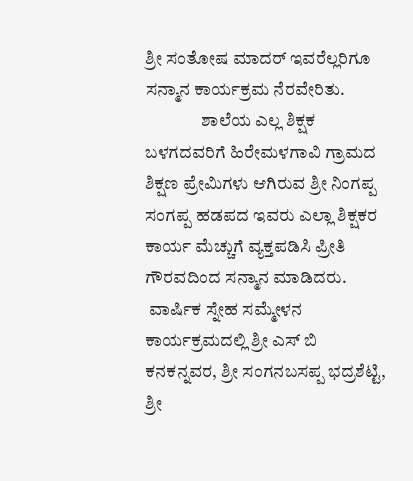ಶ್ರೀ ಸಂತೋಷ ಮಾದರ್ ಇವರೆಲ್ಲರಿಗೂ ಸನ್ಮಾನ ಕಾರ್ಯಕ್ರಮ ನೆರವೇರಿತು.
                ಶಾಲೆಯ ಎಲ್ಲ ಶಿಕ್ಷಕ ಬಳಗದವರಿಗೆ ಹಿರೇಮಳಗಾವಿ ಗ್ರಾಮದ ಶಿಕ್ಷಣ ಪ್ರೇಮಿಗಳು ಆಗಿರುವ ಶ್ರೀ ನಿಂಗಪ್ಪ ಸಂಗಪ್ಪ ಹಡಪದ ಇವರು ಎಲ್ಲಾ ಶಿಕ್ಷಕರ ಕಾರ್ಯ ಮೆಚ್ಚುಗೆ ವ್ಯಕ್ತಪಡಿಸಿ ಪ್ರೀತಿ ಗೌರವದಿಂದ ಸನ್ಮಾನ ಮಾಡಿದರು.
 ವಾರ್ಷಿಕ ಸ್ನೇಹ ಸಮ್ಮೇಳನ ಕಾರ್ಯಕ್ರಮದಲ್ಲಿ ಶ್ರೀ ಎಸ್ ಬಿ ಕನಕನ್ನವರ, ಶ್ರೀ ಸಂಗನಬಸಪ್ಪ ಭದ್ರಶೆಟ್ಟಿ, ಶ್ರೀ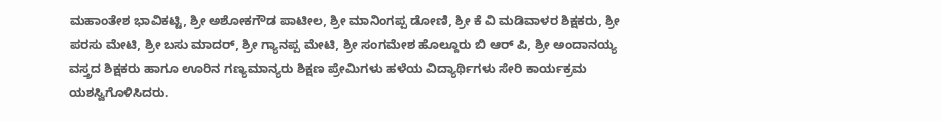ಮಹಾಂತೇಶ ಭಾವಿಕಟ್ಟಿ, ಶ್ರೀ ಅಶೋಕಗೌಡ ಪಾಟೀಲ, ಶ್ರೀ ಮಾನಿಂಗಪ್ಪ ಡೋಣಿ, ಶ್ರೀ ಕೆ ವಿ ಮಡಿವಾಳರ ಶಿಕ್ಷಕರು, ಶ್ರೀ ಪರಸು ಮೇಟಿ, ಶ್ರೀ ಬಸು ಮಾದರ್, ಶ್ರೀ ಗ್ಯಾನಪ್ಪ ಮೇಟಿ, ಶ್ರೀ ಸಂಗಮೇಶ ಹೊಲ್ದೂರು ಬಿ ಆರ್ ಪಿ, ಶ್ರೀ ಅಂದಾನಯ್ಯ ವಸ್ತ್ರದ ಶಿಕ್ಷಕರು ಹಾಗೂ ಊರಿನ ಗಣ್ಯಮಾನ್ಯರು ಶಿಕ್ಷಣ ಪ್ರೇಮಿಗಳು ಹಳೆಯ ವಿದ್ಯಾರ್ಥಿಗಳು ಸೇರಿ ಕಾರ್ಯಕ್ರಮ ಯಶಸ್ವಿಗೊಳಿಸಿದರು.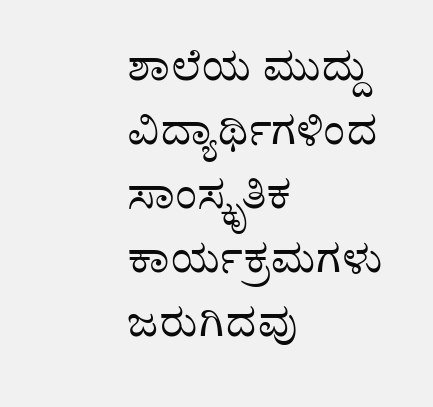ಶಾಲೆಯ ಮುದ್ದು ವಿದ್ಯಾರ್ಥಿಗಳಿಂದ ಸಾಂಸ್ಕೃತಿಕ ಕಾರ್ಯಕ್ರಮಗಳು ಜರುಗಿದವು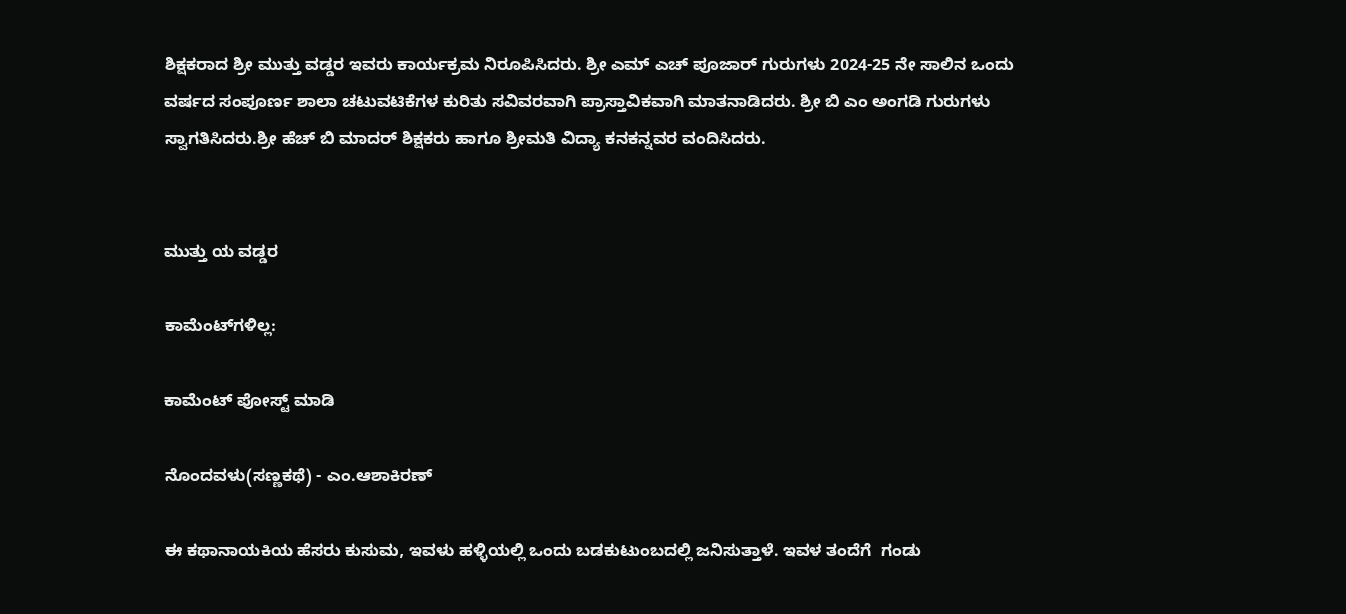ಶಿಕ್ಷಕರಾದ ಶ್ರೀ ಮುತ್ತು ವಡ್ಡರ ಇವರು ಕಾರ್ಯಕ್ರಮ ನಿರೂಪಿಸಿದರು. ಶ್ರೀ ಎಮ್ ಎಚ್ ಪೂಜಾರ್ ಗುರುಗಳು 2024-25 ನೇ ಸಾಲಿನ ಒಂದು ವರ್ಷದ ಸಂಪೂರ್ಣ ಶಾಲಾ ಚಟುವಟಿಕೆಗಳ ಕುರಿತು ಸವಿವರವಾಗಿ ಪ್ರಾಸ್ತಾವಿಕವಾಗಿ ಮಾತನಾಡಿದರು. ಶ್ರೀ ಬಿ ಎಂ ಅಂಗಡಿ ಗುರುಗಳು ಸ್ವಾಗತಿಸಿದರು.ಶ್ರೀ ಹೆಚ್ ಬಿ ಮಾದರ್ ಶಿಕ್ಷಕರು ಹಾಗೂ ಶ್ರೀಮತಿ ವಿದ್ಯಾ ಕನಕನ್ನವರ ವಂದಿಸಿದರು.


ಮುತ್ತು ಯ ವಡ್ಡರ

ಕಾಮೆಂಟ್‌ಗಳಿಲ್ಲ:

ಕಾಮೆಂಟ್‌‌ ಪೋಸ್ಟ್‌ ಮಾಡಿ

ನೊಂದವಳು(ಸಣ್ಣಕಥೆ) - ಎಂ.ಆಶಾಕಿರಣ್

ಈ ಕಥಾನಾಯಕಿಯ ಹೆಸರು ಕುಸುಮ, ಇವಳು ಹಳ್ಳಿಯಲ್ಲಿ ಒಂದು ಬಡಕುಟುಂಬದಲ್ಲಿ ಜನಿಸುತ್ತಾಳೆ. ಇವಳ ತಂದೆಗೆ  ಗಂಡು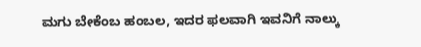ಮಗು ಬೇಕೆಂಬ ಹಂಬಲ, ಇದರ ಫಲವಾಗಿ ಇವನಿಗೆ ನಾಲ್ಕು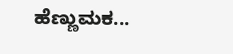ಹೆಣ್ಣುಮಕ...